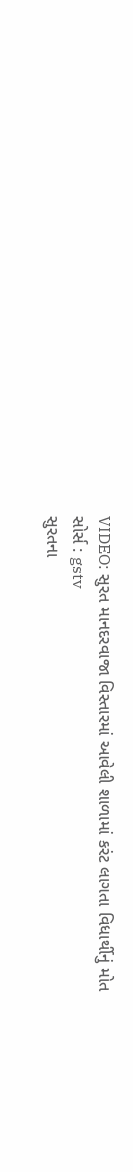VIDEO: સુરત માનદરવાજા વિસ્તારમાં આવેલી શાળામાં કરંટ લાગતા વિધાર્થીનું મોત
સોર્સ : gstv
સુરતના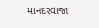માનદરવાજા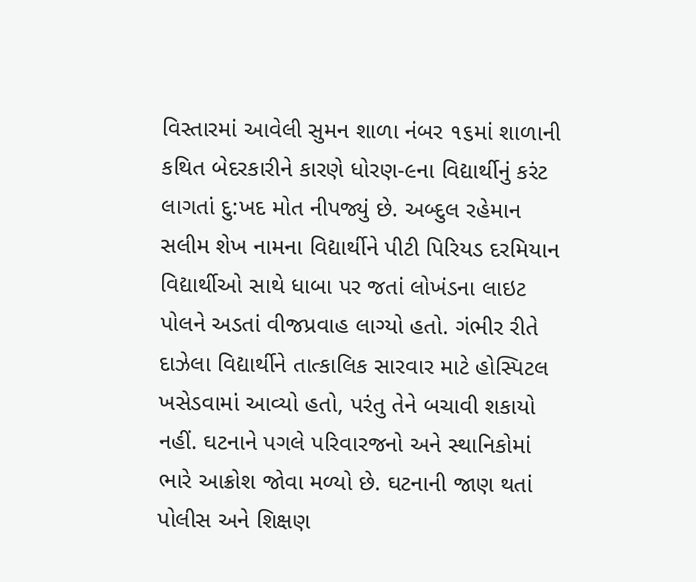વિસ્તારમાં આવેલી સુમન શાળા નંબર ૧૬માં શાળાની કથિત બેદરકારીને કારણે ધોરણ-૯ના વિદ્યાર્થીનું કરંટ લાગતાં દુ:ખદ મોત નીપજ્યું છે. અબ્દુલ રહેમાન સલીમ શેખ નામના વિદ્યાર્થીને પીટી પિરિયડ દરમિયાન વિદ્યાર્થીઓ સાથે ધાબા પર જતાં લોખંડના લાઇટ પોલને અડતાં વીજપ્રવાહ લાગ્યો હતો. ગંભીર રીતે દાઝેલા વિદ્યાર્થીને તાત્કાલિક સારવાર માટે હોસ્પિટલ ખસેડવામાં આવ્યો હતો, પરંતુ તેને બચાવી શકાયો નહીં. ઘટનાને પગલે પરિવારજનો અને સ્થાનિકોમાં ભારે આક્રોશ જોવા મળ્યો છે. ઘટનાની જાણ થતાં પોલીસ અને શિક્ષણ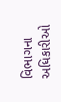વિભાગના અધિકારીઓ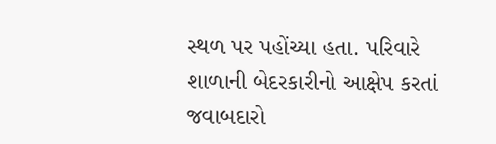સ્થળ પર પહોંચ્યા હતા. પરિવારે શાળાની બેદરકારીનો આક્ષેપ કરતાં જવાબદારો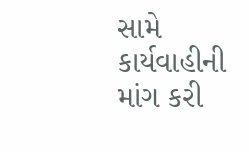સામે કાર્યવાહીની માંગ કરી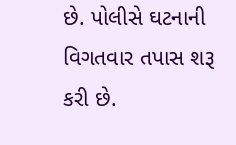છે. પોલીસે ઘટનાની વિગતવાર તપાસ શરૂ કરી છે.